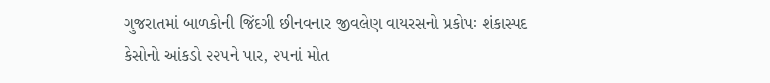ગુજરાતમાં બાળકોની જિંદગી છીનવનાર જીવલેણ વાયરસનો પ્રકોપઃ શંકાસ્પદ કેસોનો આંકડો ૨૨૫ને પાર, ૨૫નાં મોત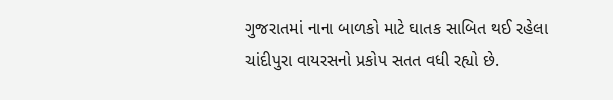ગુજરાતમાં નાના બાળકો માટે ઘાતક સાબિત થઈ રહેલા ચાંદીપુરા વાયરસનો પ્રકોપ સતત વધી રહ્યો છે.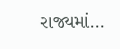રાજ્યમાં…